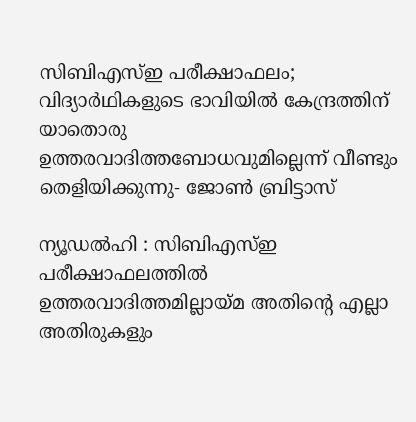സിബിഎസ്ഇ പരീക്ഷാഫലം; വിദ്യാർഥികളുടെ ഭാവിയിൽ കേന്ദ്രത്തിന് യാതൊരു ഉത്തരവാദിത്തബോധവുമില്ലെന്ന് വീണ്ടും തെളിയിക്കുന്നു- ജോൺ ബ്രിട്ടാസ്

ന്യൂഡൽഹി : സിബിഎസ്ഇ പരീക്ഷാഫലത്തിൽ ഉത്തരവാദിത്തമില്ലായ്മ അതിന്റെ എല്ലാ അതിരുകളും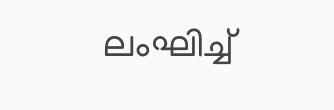ലംഘിച്ച്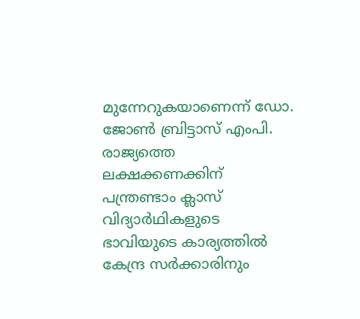മുന്നേറുകയാണെന്ന് ഡോ. ജോൺ ബ്രിട്ടാസ് എംപി. രാജ്യത്തെ ലക്ഷക്കണക്കിന് പന്ത്രണ്ടാം ക്ലാസ് വിദ്യാർഥികളുടെ ഭാവിയുടെ കാര്യത്തിൽ കേന്ദ്ര സർക്കാരിനും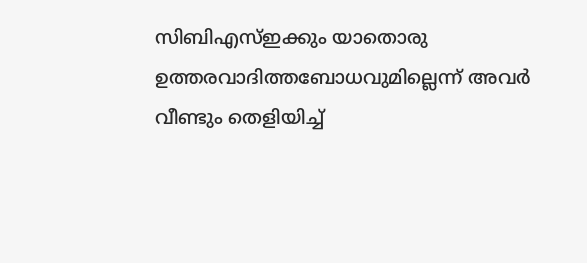സിബിഎസ്ഇക്കും യാതൊരു ഉത്തരവാദിത്തബോധവുമില്ലെന്ന് അവർ വീണ്ടും തെളിയിച്ച്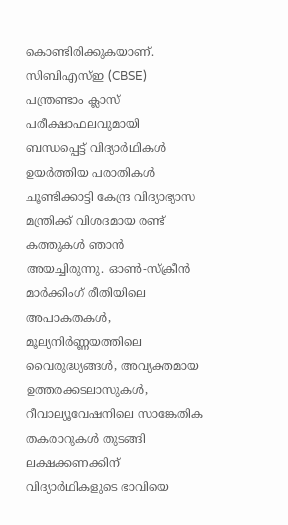കൊണ്ടിരിക്കുകയാണ്.
സിബിഎസ്ഇ (CBSE) പന്ത്രണ്ടാം ക്ലാസ് പരീക്ഷാഫലവുമായി ബന്ധപ്പെട്ട് വിദ്യാർഥികൾ ഉയർത്തിയ പരാതികൾ ചൂണ്ടിക്കാട്ടി കേന്ദ്ര വിദ്യാഭ്യാസ മന്ത്രിക്ക് വിശദമായ രണ്ട് കത്തുകൾ ഞാൻ അയച്ചിരുന്നു. ഓൺ-സ്ക്രീൻ മാർക്കിംഗ് രീതിയിലെ അപാകതകൾ, മൂല്യനിർണ്ണയത്തിലെ വൈരുദ്ധ്യങ്ങൾ, അവ്യക്തമായ ഉത്തരക്കടലാസുകൾ, റീവാല്യൂവേഷനിലെ സാങ്കേതിക തകരാറുകൾ തുടങ്ങി ലക്ഷക്കണക്കിന് വിദ്യാർഥികളുടെ ഭാവിയെ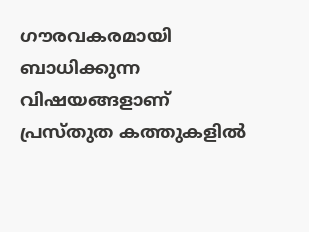ഗൗരവകരമായി ബാധിക്കുന്ന വിഷയങ്ങളാണ് പ്രസ്തുത കത്തുകളിൽ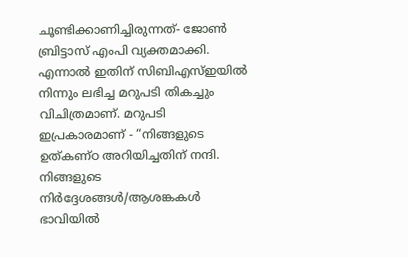ചൂണ്ടിക്കാണിച്ചിരുന്നത്- ജോൺ ബ്രിട്ടാസ് എംപി വ്യക്തമാക്കി.
എന്നാൽ ഇതിന് സിബിഎസ്ഇയിൽ നിന്നും ലഭിച്ച മറുപടി തികച്ചും വിചിത്രമാണ്. മറുപടി ഇപ്രകാരമാണ് - “നിങ്ങളുടെ ഉത്കണ്ഠ അറിയിച്ചതിന് നന്ദി. നിങ്ങളുടെ നിർദ്ദേശങ്ങൾ/ആശങ്കകൾ ഭാവിയിൽ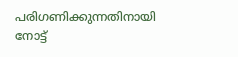പരിഗണിക്കുന്നതിനായി നോട്ട്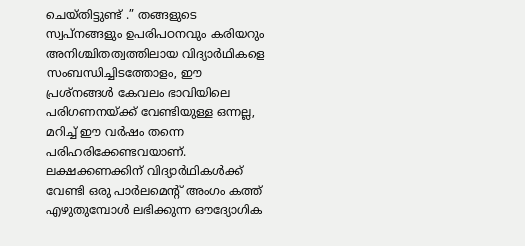ചെയ്തിട്ടുണ്ട് .” തങ്ങളുടെ സ്വപ്നങ്ങളും ഉപരിപഠനവും കരിയറും അനിശ്ചിതത്വത്തിലായ വിദ്യാർഥികളെ സംബന്ധിച്ചിടത്തോളം, ഈ പ്രശ്നങ്ങൾ കേവലം ഭാവിയിലെ പരിഗണനയ്ക്ക് വേണ്ടിയുള്ള ഒന്നല്ല, മറിച്ച് ഈ വർഷം തന്നെ പരിഹരിക്കേണ്ടവയാണ്. ലക്ഷക്കണക്കിന് വിദ്യാർഥികൾക്ക് വേണ്ടി ഒരു പാർലമെന്റ് അംഗം കത്ത് എഴുതുമ്പോൾ ലഭിക്കുന്ന ഔദ്യോഗിക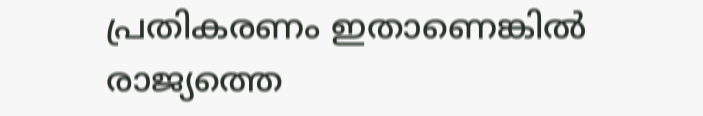പ്രതികരണം ഇതാണെങ്കിൽ രാജ്യത്തെ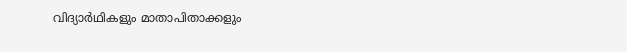വിദ്യാർഥികളും മാതാപിതാക്കളും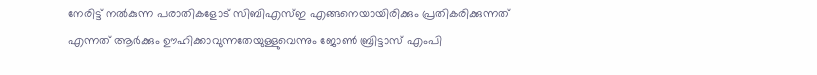നേരിട്ട് നൽകുന്ന പരാതികളോട് സിബിഎസ്ഇ എങ്ങനെയായിരിക്കും പ്രതികരിക്കുന്നത് എന്നത് ആർക്കും ഊഹിക്കാവുന്നതേയുള്ളുവെന്നും ജോൺ ബ്രിട്ടാസ് എംപി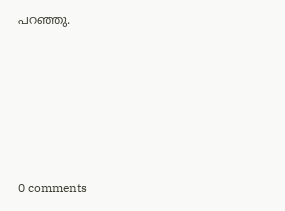പറഞ്ഞു.









0 comments